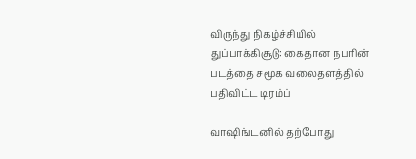விருந்து நிகழ்ச்சியில் துப்பாக்கிசூடு: கைதான நபரின் படத்தை சமூக வலைதளத்தில் பதிவிட்ட டிரம்ப்

வாஷிங்டனில் தற்போது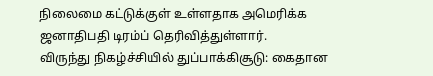நிலைமை கட்டுக்குள் உள்ளதாக அமெரிக்க ஜனாதிபதி டிரம்ப் தெரிவித்துள்ளார்.
விருந்து நிகழ்ச்சியில் துப்பாக்கிசூடு: கைதான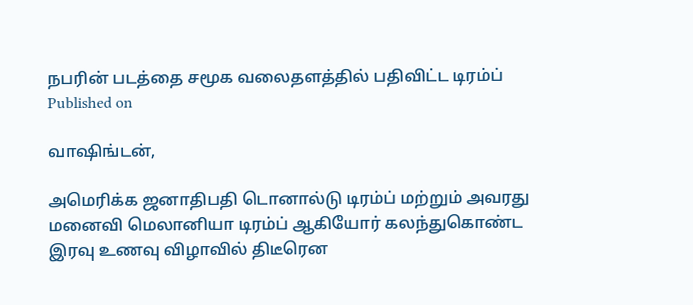நபரின் படத்தை சமூக வலைதளத்தில் பதிவிட்ட டிரம்ப்
Published on

வாஷிங்டன்,

அமெரிக்க ஜனாதிபதி டொனால்டு டிரம்ப் மற்றும் அவரது மனைவி மெலானியா டிரம்ப் ஆகியோர் கலந்துகொண்ட இரவு உணவு விழாவில் திடீரென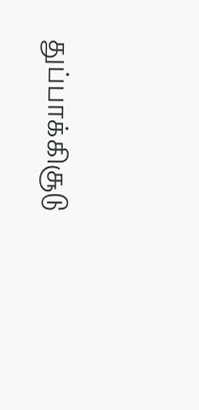துப்பாக்கிசூடு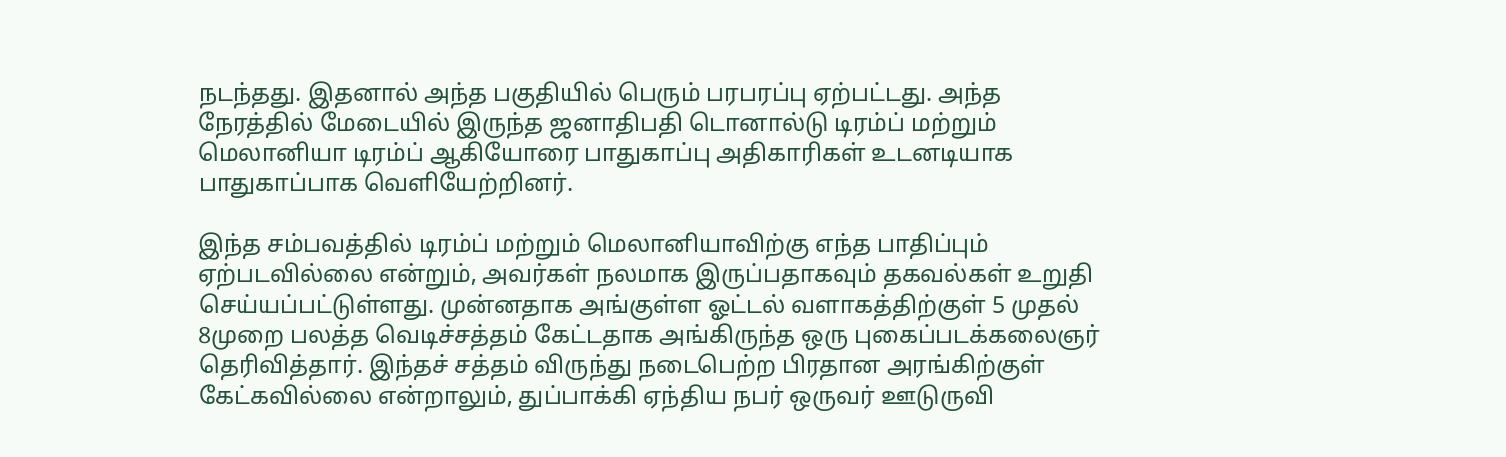நடந்தது. இதனால் அந்த பகுதியில் பெரும் பரபரப்பு ஏற்பட்டது. அந்த நேரத்தில் மேடையில் இருந்த ஜனாதிபதி டொனால்டு டிரம்ப் மற்றும் மெலானியா டிரம்ப் ஆகியோரை பாதுகாப்பு அதிகாரிகள் உடனடியாக பாதுகாப்பாக வெளியேற்றினர்.

இந்த சம்பவத்தில் டிரம்ப் மற்றும் மெலானியாவிற்கு எந்த பாதிப்பும் ஏற்படவில்லை என்றும், அவர்கள் நலமாக இருப்பதாகவும் தகவல்கள் உறுதி செய்யப்பட்டுள்ளது. முன்னதாக அங்குள்ள ஓட்டல் வளாகத்திற்குள் 5 முதல் 8முறை பலத்த வெடிச்சத்தம் கேட்டதாக அங்கிருந்த ஒரு புகைப்படக்கலைஞர் தெரிவித்தார். இந்தச் சத்தம் விருந்து நடைபெற்ற பிரதான அரங்கிற்குள் கேட்கவில்லை என்றாலும், துப்பாக்கி ஏந்திய நபர் ஒருவர் ஊடுருவி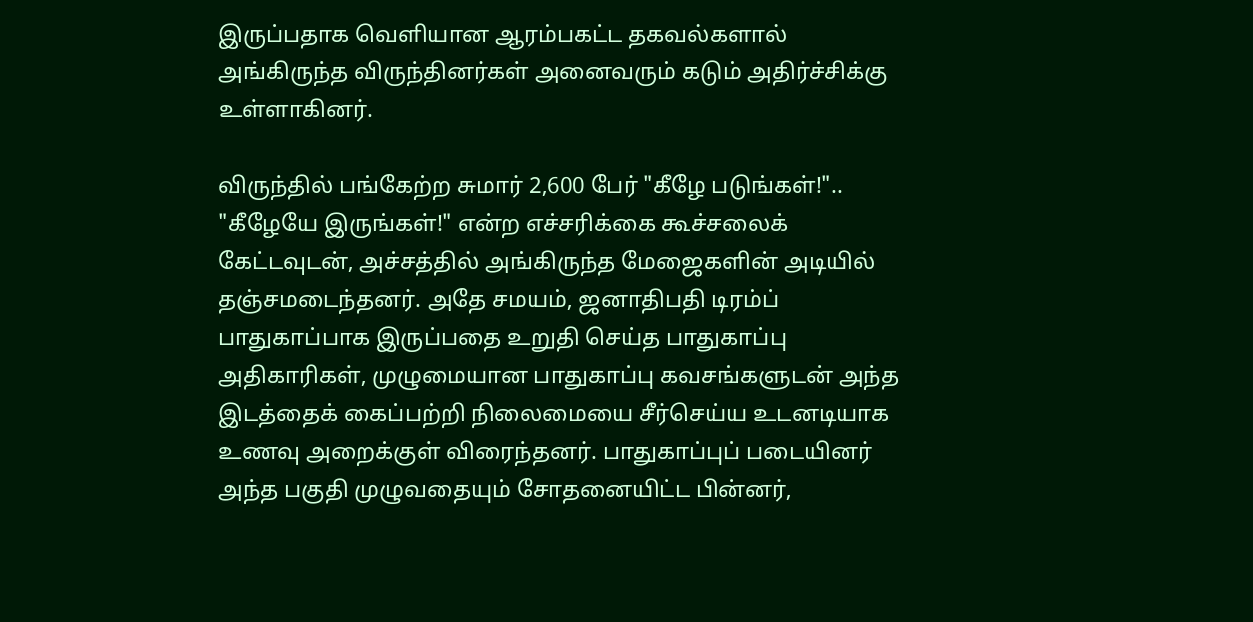இருப்பதாக வெளியான ஆரம்பகட்ட தகவல்களால் அங்கிருந்த விருந்தினர்கள் அனைவரும் கடும் அதிர்ச்சிக்கு உள்ளாகினர்.

விருந்தில் பங்கேற்ற சுமார் 2,600 பேர் "கீழே படுங்கள்!".. "கீழேயே இருங்கள்!" என்ற எச்சரிக்கை கூச்சலைக் கேட்டவுடன், அச்சத்தில் அங்கிருந்த மேஜைகளின் அடியில் தஞ்சமடைந்தனர். அதே சமயம், ஜனாதிபதி டிரம்ப் பாதுகாப்பாக இருப்பதை உறுதி செய்த பாதுகாப்பு அதிகாரிகள், முழுமையான பாதுகாப்பு கவசங்களுடன் அந்த இடத்தைக் கைப்பற்றி நிலைமையை சீர்செய்ய உடனடியாக உணவு அறைக்குள் விரைந்தனர். பாதுகாப்புப் படையினர் அந்த பகுதி முழுவதையும் சோதனையிட்ட பின்னர்,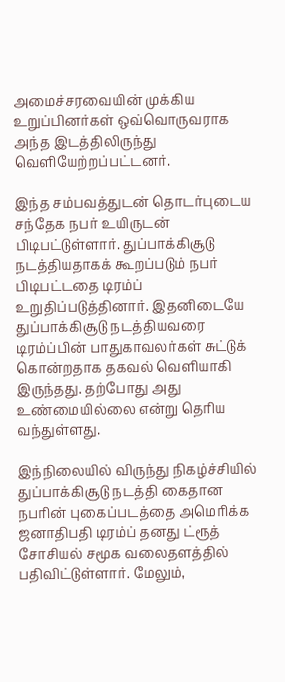அமைச்சரவையின் முக்கிய உறுப்பினர்கள் ஒவ்வொருவராக அந்த இடத்திலிருந்து வெளியேற்றப்பட்டனர்.

இந்த சம்பவத்துடன் தொடர்புடைய சந்தேக நபர் உயிருடன் பிடிபட்டுள்ளார். துப்பாக்கிசூடு நடத்தியதாகக் கூறப்படும் நபர் பிடிபட்டதை டிரம்ப் உறுதிப்படுத்தினார். இதனிடையே துப்பாக்கிசூடு நடத்தியவரை டிரம்ப்பின் பாதுகாவலர்கள் சுட்டுக் கொன்றதாக தகவல் வெளியாகி இருந்தது. தற்போது அது உண்மையில்லை என்று தெரிய வந்துள்ளது.

இந்நிலையில் விருந்து நிகழ்ச்சியில் துப்பாக்கிசூடு நடத்தி கைதான நபரின் புகைப்படத்தை அமெரிக்க ஜனாதிபதி டிரம்ப் தனது ட்ரூத் சோசியல் சமூக வலைதளத்தில் பதிவிட்டுள்ளார். மேலும்,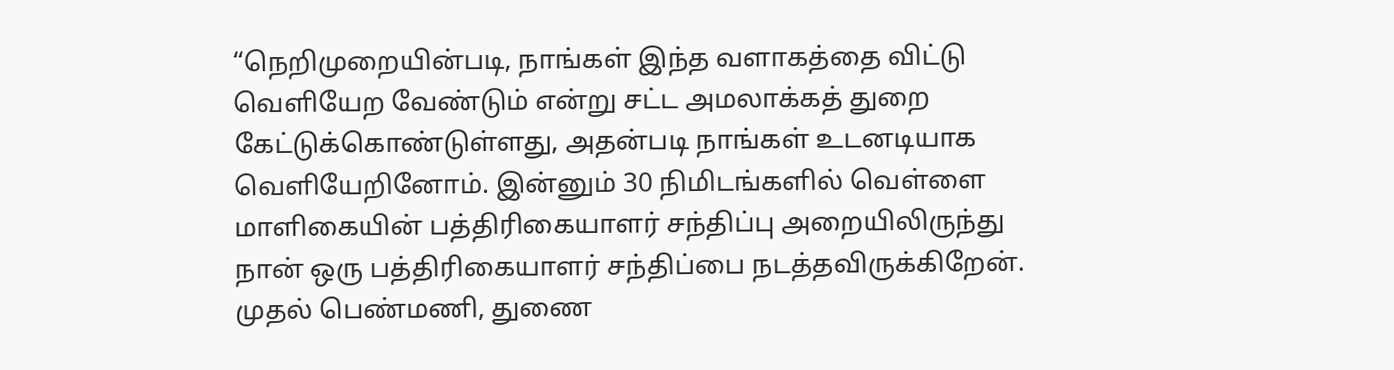“நெறிமுறையின்படி, நாங்கள் இந்த வளாகத்தை விட்டு வெளியேற வேண்டும் என்று சட்ட அமலாக்கத் துறை கேட்டுக்கொண்டுள்ளது, அதன்படி நாங்கள் உடனடியாக வெளியேறினோம். இன்னும் 30 நிமிடங்களில் வெள்ளை மாளிகையின் பத்திரிகையாளர் சந்திப்பு அறையிலிருந்து நான் ஒரு பத்திரிகையாளர் சந்திப்பை நடத்தவிருக்கிறேன். முதல் பெண்மணி, துணை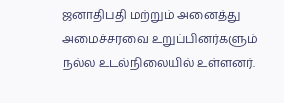ஜனாதிபதி மற்றும் அனைத்து அமைச்சரவை உறுப்பினர்களும் நல்ல உடல்நிலையில் உள்ளனர்.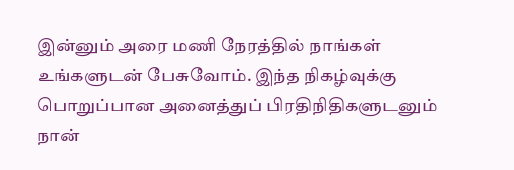இன்னும் அரை மணி நேரத்தில் நாங்கள் உங்களுடன் பேசுவோம். இந்த நிகழ்வுக்கு பொறுப்பான அனைத்துப் பிரதிநிதிகளுடனும் நான்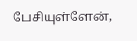பேசியுள்ளேன்,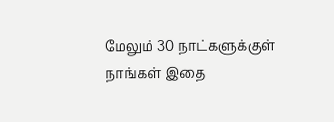மேலும் 30 நாட்களுக்குள் நாங்கள் இதை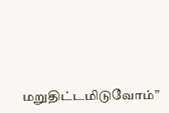மறுதிட்டமிடுவோம்”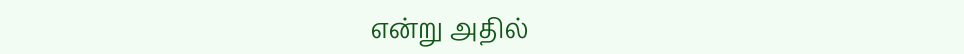என்று அதில்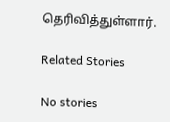தெரிவித்துள்ளார்.

Related Stories

No stories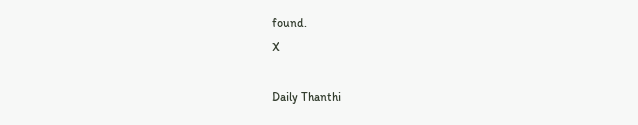found.
X

Daily Thanthi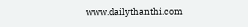www.dailythanthi.com